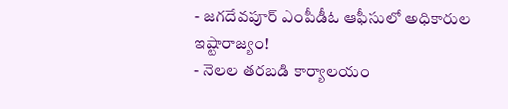- జగదేవపూర్ ఎంపీడీఓ ఆఫీసులో అధికారుల ఇష్టారాజ్యం!
- నెలల తరబడి కార్యాలయం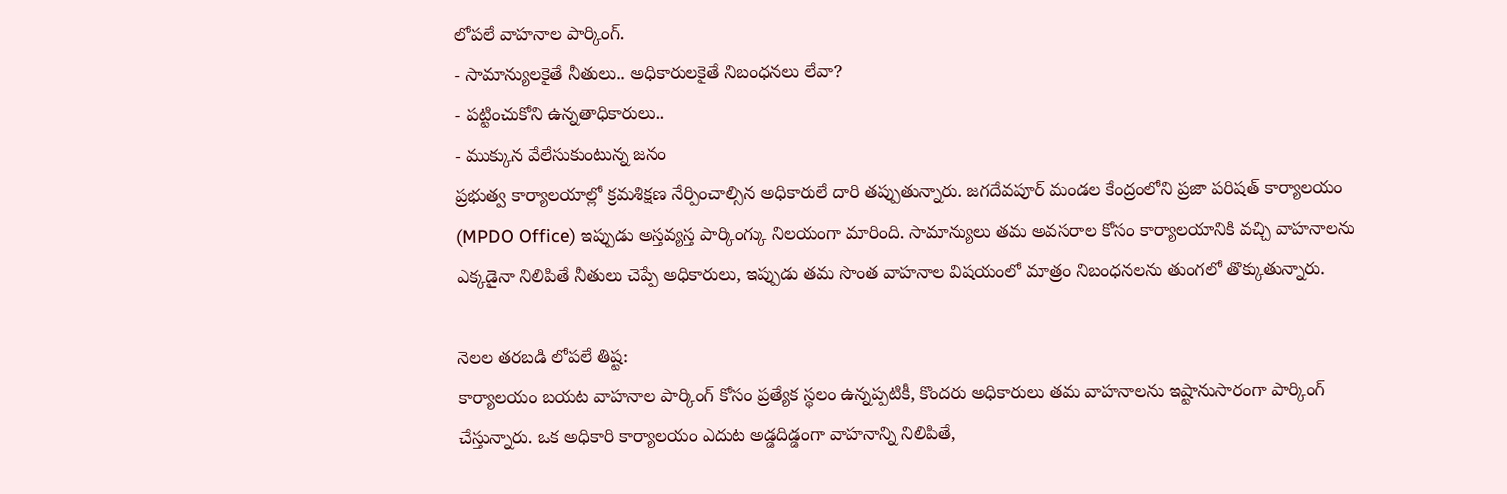లోపలే వాహనాల పార్కింగ్.
- సామాన్యులకైతే నీతులు.. అధికారులకైతే నిబంధనలు లేవా?
- పట్టించుకోని ఉన్నతాధికారులు..
- ముక్కున వేలేసుకుంటున్న జనం
ప్రభుత్వ కార్యాలయాల్లో క్రమశిక్షణ నేర్పించాల్సిన అధికారులే దారి తప్పుతున్నారు. జగదేవపూర్ మండల కేంద్రంలోని ప్రజా పరిషత్ కార్యాలయం (MPDO Office) ఇప్పుడు అస్తవ్యస్త పార్కింగ్కు నిలయంగా మారింది. సామాన్యులు తమ అవసరాల కోసం కార్యాలయానికి వచ్చి వాహనాలను ఎక్కడైనా నిలిపితే నీతులు చెప్పే అధికారులు, ఇప్పుడు తమ సొంత వాహనాల విషయంలో మాత్రం నిబంధనలను తుంగలో తొక్కుతున్నారు.

నెలల తరబడి లోపలే తిష్ట:
కార్యాలయం బయట వాహనాల పార్కింగ్ కోసం ప్రత్యేక స్థలం ఉన్నప్పటికీ, కొందరు అధికారులు తమ వాహనాలను ఇష్టానుసారంగా పార్కింగ్ చేస్తున్నారు. ఒక అధికారి కార్యాలయం ఎదుట అడ్డదిడ్డంగా వాహనాన్ని నిలిపితే,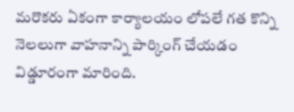మరొకరు ఏకంగా కార్యాలయం లోపలే గత కొన్ని నెలలుగా వాహనాన్ని పార్కింగ్ చేయడం విడ్డూరంగా మారింది.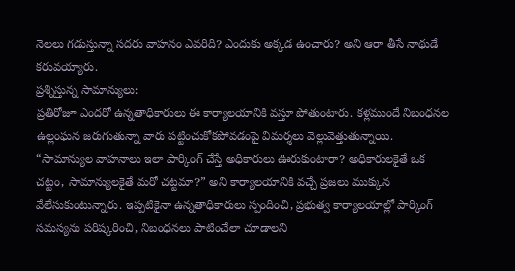నెలలు గడుస్తున్నా సదరు వాహనం ఎవరిది? ఎందుకు అక్కడ ఉంచారు? అని ఆరా తీసే నాథుడే కరువయ్యారు.
ప్రశ్నిస్తున్న సామాన్యులు:
ప్రతిరోజూ ఎందరో ఉన్నతాధికారులు ఈ కార్యాలయానికి వస్తూ పోతుంటారు. కళ్లముందే నిబంధనల ఉల్లంఘన జరుగుతున్నా వారు పట్టించుకోకపోవడంపై విమర్శలు వెల్లువెత్తుతున్నాయి. “సామాన్యుల వాహనాలు ఇలా పార్కింగ్ చేస్తే అధికారులు ఊరుకుంటారా? అధికారులకైతే ఒక చట్టం, సామాన్యులకైతే మరో చట్టమా?” అని కార్యాలయానికి వచ్చే ప్రజలు ముక్కున వేలేసుకుంటున్నారు. ఇప్పటికైనా ఉన్నతాధికారులు స్పందించి, ప్రభుత్వ కార్యాలయాల్లో పార్కింగ్ సమస్యను పరిష్కరించి, నిబంధనలు పాటించేలా చూడాలని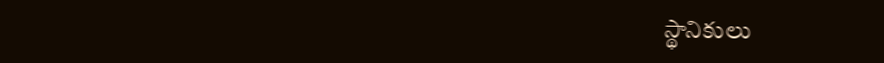స్థానికులు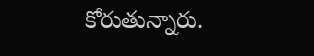కోరుతున్నారు.